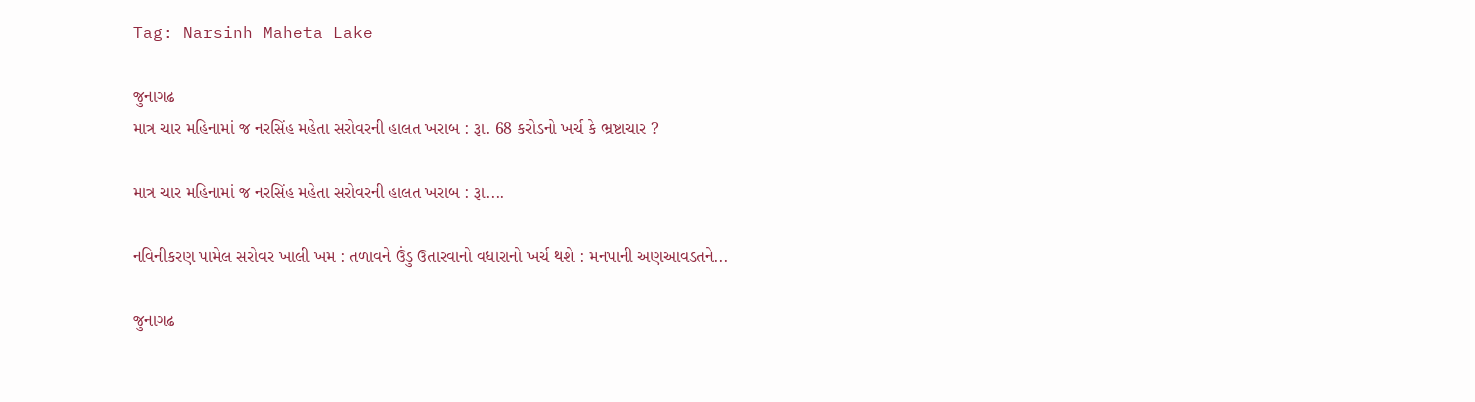Tag: Narsinh Maheta Lake

જુનાગઢ
માત્ર ચાર મહિનામાં જ નરસિંહ મહેતા સરોવરની હાલત ખરાબ : રૂા. 68 કરોડનો ખર્ચ કે ભ્રષ્ટાચાર ?

માત્ર ચાર મહિનામાં જ નરસિંહ મહેતા સરોવરની હાલત ખરાબ : રૂા....

નવિનીકરણ પામેલ સરોવર ખાલી ખમ : તળાવને ઉંડુ ઉતારવાનો વધારાનો ખર્ચ થશે : મનપાની અણઆવડતને...

જુનાગઢ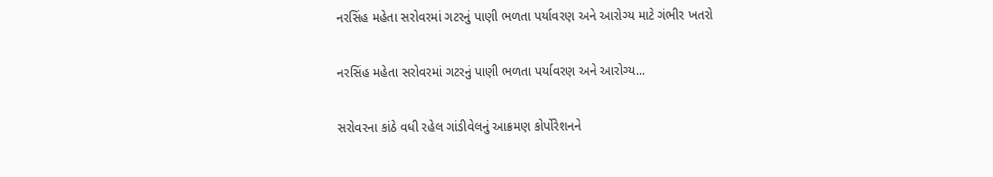નરસિંહ મહેતા સરોવરમાં ગટરનું પાણી ભળતા પર્યાવરણ અને આરોગ્ય માટે ગંભીર ખતરો

નરસિંહ મહેતા સરોવરમાં ગટરનું પાણી ભળતા પર્યાવરણ અને આરોગ્ય...

સરોવરના કાંઠે વધી રહેલ ગાંડીવેલનું આક્રમણ કોર્પોરેશનને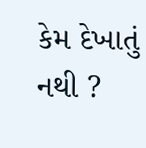કેમ દેખાતું નથી ?